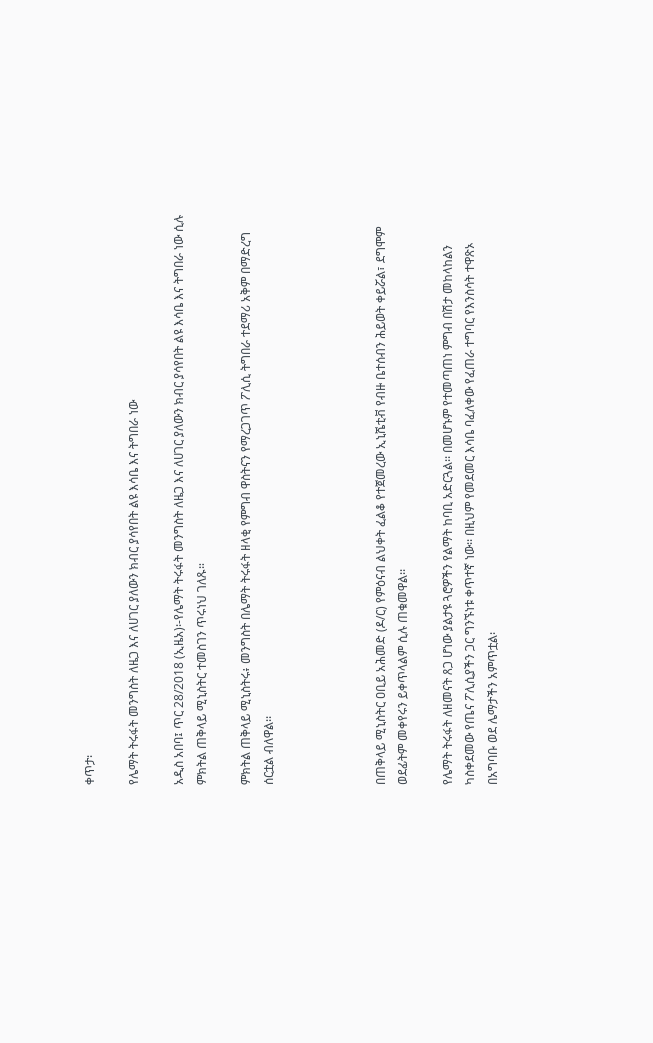ቀጥታ፡

የሌማት ትሩፋት መንግስት ለዜጋ እና ለሀገር ያለውን ክብር ያሳየበት ልዩ እሳቤ እና ትግበራ ነው

አዲስ አበባ፤ ጥር 28/2018 (ኢዜአ)፡-የሌማት ትሩፋት መንግስት ለዜጋ እና ለሀገር ያለውን ክብር ያሳየበት ልዩ እሳቤ እና ትግበራ ነው ሲሉ ምክትል ጠቅላይ ሚኒስትር ተመስገን ጥሩነህ ገለጹ።

ምክትል ጠቅላይ ሚኒስትሩ፥ መንግስት በሌማት ትሩፋት ዘላቂ የምግብ ዋስትናን የማረጋገጥ ፖሊሲ ትግበራ ተደማሪ አቅም በማድረግ ሰርቷል ብለዋል፡፡




በጠቅላይ ሚኒስትር ዐቢይ አሕመድ (ዶ/ር) የምዕናብ ልህቀት ፈልቆ የተጀመረው ኢኒሼቲቭ የብዙ ቤተሰብን ሕይወት ቀይሯል፣ ደግሞም ወደፊትም መቀየሩን ይቀጥላልም ሲሉ ጠቁመዋል፡፡

የሌማት ትሩፋት ለዘመናት ጸጋ ሆነው ያልታዩ ጓሮዎችን የልማት ከባቢ አድርጓል፡፡ በመሆኑም የተመጣጠነ ምግብ በሽታ መከላከልን ካስቀደመው የጤና ፖሊሲያችን ጋር ግንኙነቱ ቀጥተኛ ነው፡፡ በዚህም የመደመር እሳቤ ባፈለቀው የፈጠራ ተግባር የእንስሳት ተዋጽኦ በአግባቡ ወደ ሌማታችን አምጥቷል፡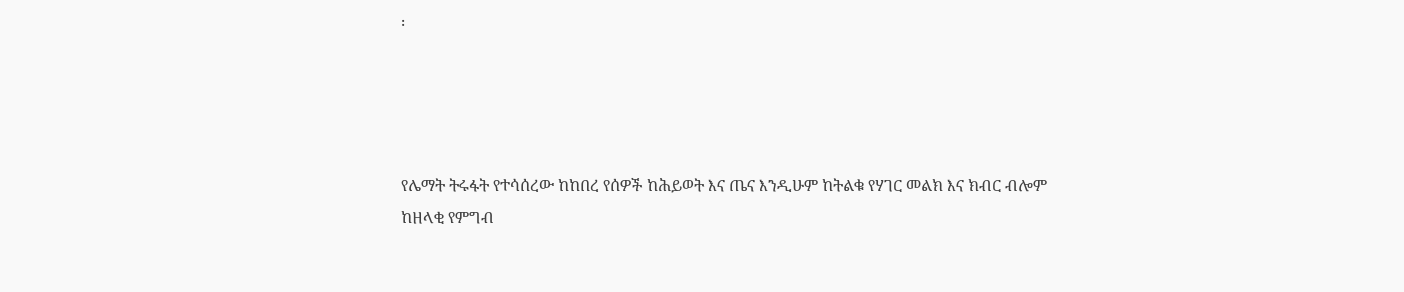፡




የሌማት ትሩፋት የተሳሰረው ከከበረ የሰዎች ከሕይወት እና ጤና እንዲሁም ከትልቁ የሃገር መልክ እና ክብር ብሎም ከዘላቂ የምግብ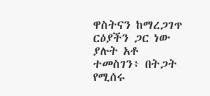ዋስትናን ከማረጋገጥ ርዕያችን ጋር ነው ያሉት አቶ ተመስገን፥ በትጋት የሚሰሩ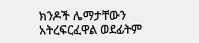ክንዶች ሌማታቸውን አትረፍርፈዋል ወደፊትም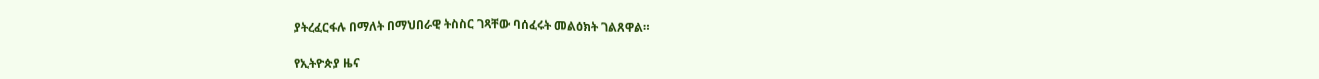ያትረፈርፋሉ በማለት በማህበራዊ ትስስር ገጻቸው ባሰፈሩት መልዕክት ገልጸዋል።

የኢትዮጵያ ዜና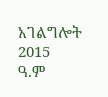አገልግሎት
2015
ዓ.ም